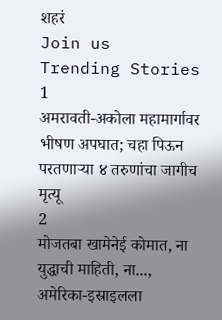शहरं
Join us
Trending Stories
1
अमरावती-अकोला महामार्गावर भीषण अपघात; चहा पिऊन परतणाऱ्या ४ तरुणांचा जागीच मृत्यू
2
मोजतबा खामेनेई कोमात, ना युद्धाची माहिती, ना..., अमेरिका-इस्राइलला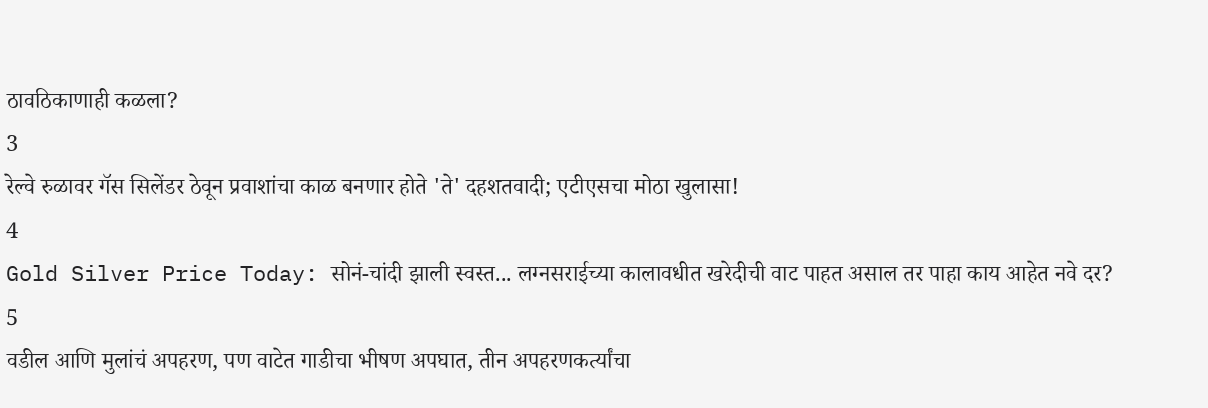ठावठिकाणाही कळला?
3
रेल्वे रुळावर गॅस सिलेंडर ठेवून प्रवाशांचा काळ बनणार होते 'ते' दहशतवादी; एटीएसचा मोठा खुलासा!
4
Gold Silver Price Today: सोनं-चांदी झाली स्वस्त... लग्नसराईच्या कालावधीत खरेदीची वाट पाहत असाल तर पाहा काय आहेत नवे दर?
5
वडील आणि मुलांचं अपहरण, पण वाटेत गाडीचा भीषण अपघात, तीन अपहरणकर्त्यांचा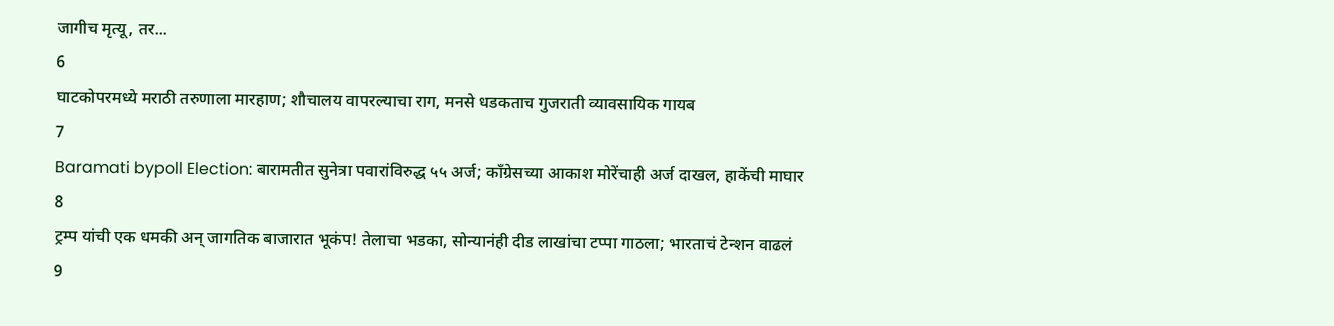जागीच मृत्यू, तर...
6
घाटकोपरमध्ये मराठी तरुणाला मारहाण; शौचालय वापरल्याचा राग, मनसे धडकताच गुजराती व्यावसायिक गायब
7
Baramati bypoll Election: बारामतीत सुनेत्रा पवारांविरुद्ध ५५ अर्ज; काँग्रेसच्या आकाश मोरेंचाही अर्ज दाखल, हाकेंची माघार
8
ट्रम्प यांची एक धमकी अन् जागतिक बाजारात भूकंप! तेलाचा भडका, सोन्यानंही दीड लाखांचा टप्पा गाठला; भारताचं टेन्शन वाढलं
9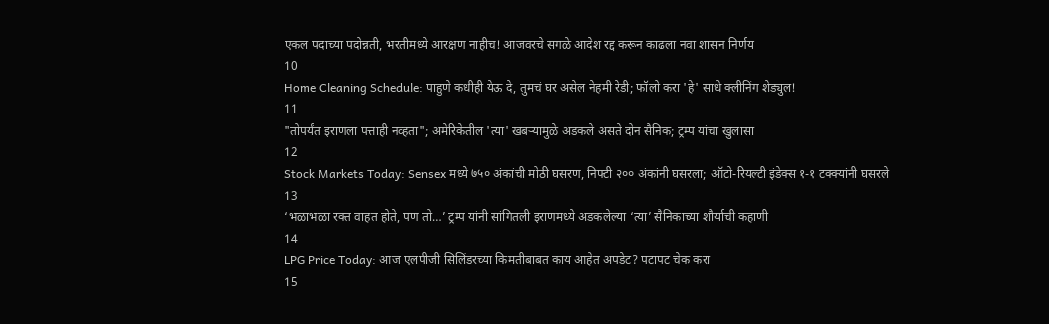एकल पदाच्या पदोन्नती, भरतीमध्ये आरक्षण नाहीच! आजवरचे सगळे आदेश रद्द करून काढला नवा शासन निर्णय
10
Home Cleaning Schedule: पाहुणे कधीही येऊ दे, तुमचं घर असेल नेहमी रेडी; फॉलो करा 'हे' साधे क्लीनिंग शेड्युल!
11
"तोपर्यंत इराणला पत्ताही नव्हता"; अमेरिकेतील 'त्या' खबऱ्यामुळे अडकले असते दोन सैनिक; ट्रम्प यांचा खुलासा
12
Stock Markets Today: Sensex मध्ये ७५० अंकांची मोठी घसरण, निफ्टी २०० अंकांनी घसरला; ऑटो-रियल्टी इंडेक्स १-१ टक्क्यांनी घसरले
13
‘भळाभळा रक्त वाहत होते, पण तो…’ ट्रम्प यांनी सांगितली इराणमध्ये अडकलेल्या ‘त्या’ सैनिकाच्या शौर्याची कहाणी
14
LPG Price Today: आज एलपीजी सिलिंडरच्या किमतीबाबत काय आहेत अपडेट? पटापट चेक करा
15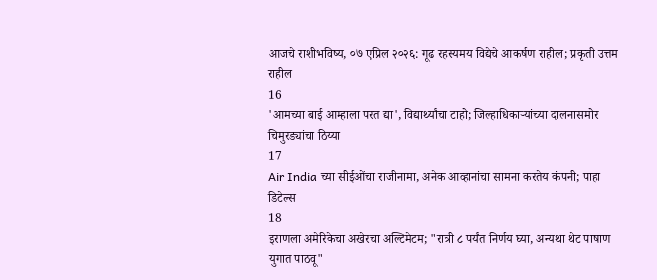आजचे राशीभविष्य, ०७ एप्रिल २०२६: गूढ रहस्यमय विद्येचे आकर्षण राहील; प्रकृती उत्तम राहील
16
'आमच्या बाई आम्हाला परत द्या', विद्यार्थ्यांचा टाहो; जिल्हाधिकाऱ्यांच्या दालनासमोर चिमुरड्यांचा ठिय्या
17
Air India च्या सीईओंचा राजीनामा, अनेक आव्हानांचा सामना करतेय कंपनी; पाहा डिटेल्स
18
इराणला अमेरिकेचा अखेरचा अल्टिमेटम; "रात्री ८ पर्यंत निर्णय घ्या, अन्यथा थेट पाषाण युगात पाठवू"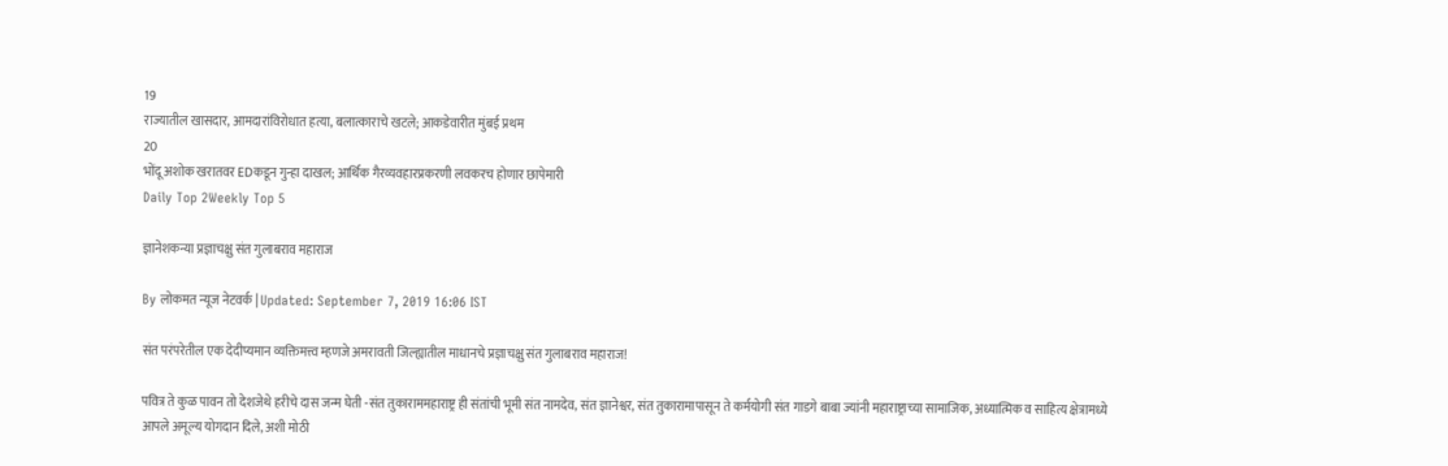19
राज्यातील खासदार, आमदारांविरोधात हत्या, बलात्काराचे खटले; आकडेवारीत मुंबई प्रथम
20
भोंदू अशोक खरातवर EDकडून गुन्हा दाखल; आर्थिक गैरव्यवहारप्रकरणी लवकरच होणार छापेमारी
Daily Top 2Weekly Top 5

ज्ञानेशकन्या प्रज्ञाचक्षु संत गुलाबराव महाराज

By लोकमत न्यूज नेटवर्क | Updated: September 7, 2019 16:06 IST

संत परंपरेतील एक देदीप्यमान व्यक्तिमत्त्व म्हणजे अमरावती जिल्ह्यातील माधानचे प्रज्ञाचक्षु संत गुलाबराव महाराज!

पवित्र ते कुळ पावन तो देशजेथे हरीचे दास जन्म घेती -संत तुकाराममहाराष्ट्र ही संतांची भूमी संत नामदेव, संत ज्ञानेश्वर, संत तुकारामापासून ते कर्मयोगी संत गाडगे बाबा ज्यांनी महाराष्ट्राच्या सामाजिक, अध्यात्मिक व साहित्य क्षेत्रामध्ये आपले अमूल्य योगदान दिले, अशी मोठी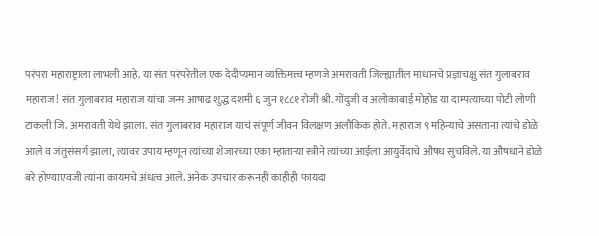परंपरा महाराष्ट्राला लाभली आहे. या संत परंपरेतील एक देदीप्यमान व्यक्तिमत्त्व म्हणजे अमरावती जिल्ह्यातील माधानचे प्रज्ञाचक्षु संत गुलाबराव महाराज! संत गुलाबराव महाराज यांचा जन्म आषाढ शुद्ध दशमी ६ जुन १८८१ रोजी श्री. गोंदुजी व अलोकाबाई मोहोड या दाम्पत्याच्या पोटी लोणी टाकली जि. अमरावती येथे झाला. संत गुलाबराव महाराज याचं संपूर्ण जीवन विलक्षण अलौकिक होते. महाराज ९ महिन्याचे असताना त्यांचे डोळे आले व जंतुसंसर्ग झाला, त्यावर उपाय म्हणून त्यांच्या शेजारच्या एका म्हाताऱ्या स्त्रीने त्यांच्या आईला आयुर्वेदाचे औषध सुचविले. या औषधाने डोळे बरे होण्याएवजी त्यांना कायमचे अंधत्व आले. अनेक उपचार करूनही काहीही फायदा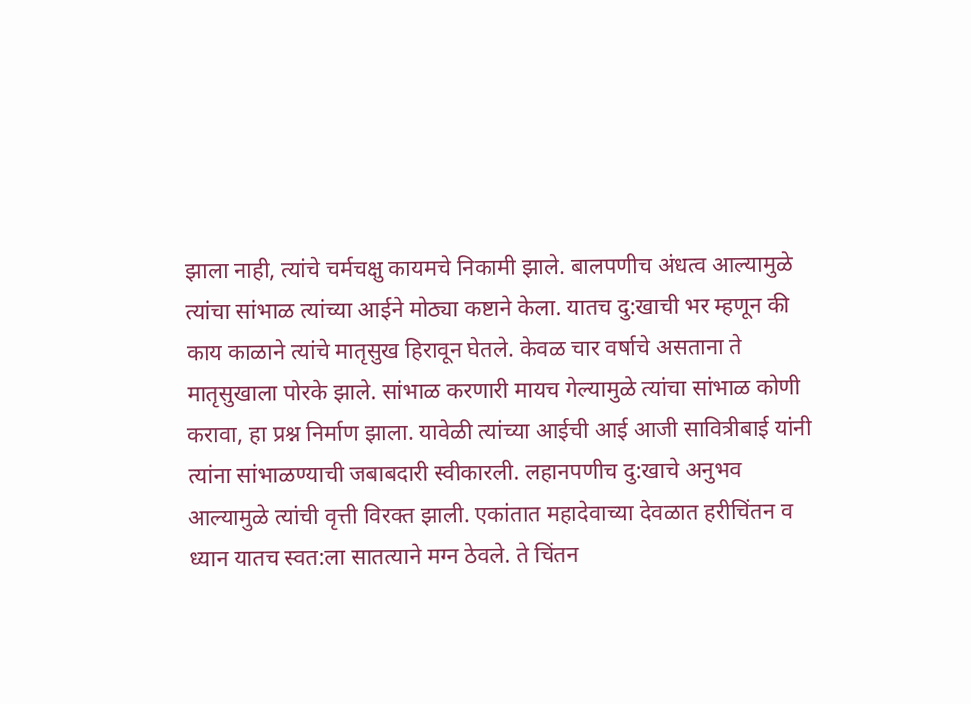झाला नाही, त्यांचे चर्मचक्षु कायमचे निकामी झाले. बालपणीच अंधत्व आल्यामुळे त्यांचा सांभाळ त्यांच्या आईने मोठ्या कष्टाने केला. यातच दु:खाची भर म्हणून की काय काळाने त्यांचे मातृसुख हिरावून घेतले. केवळ चार वर्षाचे असताना ते मातृसुखाला पोरके झाले. सांभाळ करणारी मायच गेल्यामुळे त्यांचा सांभाळ कोणी करावा, हा प्रश्न निर्माण झाला. यावेळी त्यांच्या आईची आई आजी सावित्रीबाई यांनी त्यांना सांभाळण्याची जबाबदारी स्वीकारली. लहानपणीच दु:खाचे अनुभव आल्यामुळे त्यांची वृत्ती विरक्त झाली. एकांतात महादेवाच्या देवळात हरीचिंतन व ध्यान यातच स्वत:ला सातत्याने मग्न ठेवले. ते चिंतन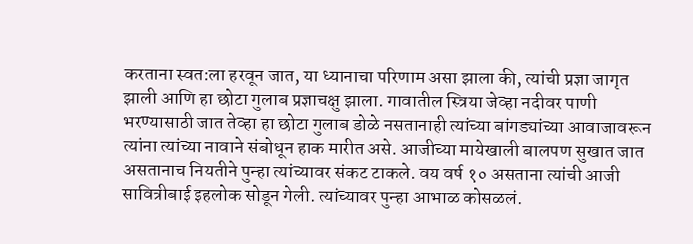करताना स्वत:ला हरवून जात, या ध्यानाचा परिणाम असा झाला की, त्यांची प्रज्ञा जागृत झाली आणि हा छोटा गुलाब प्रज्ञाचक्षु झाला. गावातील स्त्रिया जेव्हा नदीवर पाणी भरण्यासाठी जात तेव्हा हा छोटा गुलाब डोळे नसतानाही त्यांच्या बांगड्यांच्या आवाजावरून त्यांना त्यांच्या नावाने संबोधून हाक मारीत असे. आजीच्या मायेखाली बालपण सुखात जात असतानाच नियतीने पुन्हा त्यांच्यावर संकट टाकले. वय वर्ष १० असताना त्यांची आजी सावित्रीबाई इहलोक सोडून गेली. त्यांच्यावर पुन्हा आभाळ कोसळलं.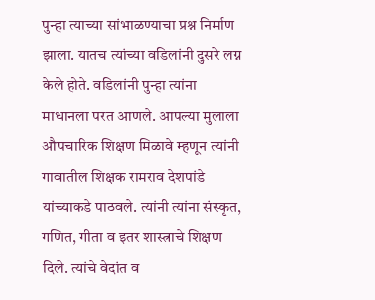पुन्हा त्याच्या सांभाळण्याचा प्रश्न निर्माण झाला. यातच त्यांच्या वडिलांनी दुसरे लग्न केले होते. वडिलांनी पुन्हा त्यांना माधानला परत आणले. आपल्या मुलाला औपचारिक शिक्षण मिळावे म्हणून त्यांनी गावातील शिक्षक रामराव देशपांडे यांच्याकडे पाठवले. त्यांनी त्यांना संस्कृत, गणित, गीता व इतर शास्त्राचे शिक्षण दिले. त्यांचे वेदांत व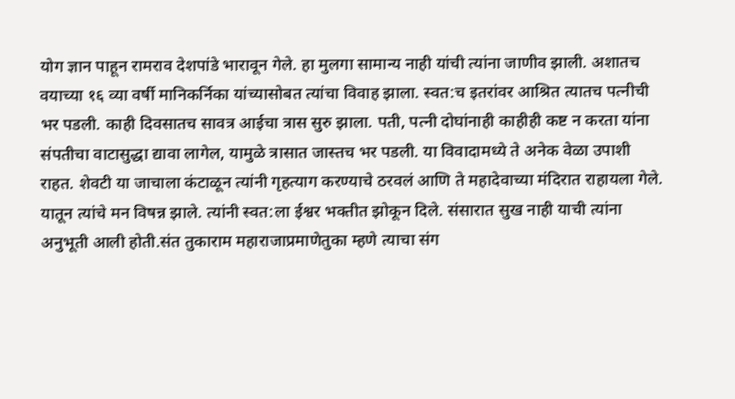योग ज्ञान पाहून रामराव देशपांडे भारावून गेले. हा मुलगा सामान्य नाही यांची त्यांना जाणीव झाली. अशातच वयाच्या १६ व्या वर्षी मानिकर्निका यांच्यासोबत त्यांचा विवाह झाला. स्वत:च इतरांवर आश्रित त्यातच पत्नीची भर पडली. काही दिवसातच सावत्र आईचा त्रास सुरु झाला. पती, पत्नी दोघांनाही काहीही कष्ट न करता यांना संपतीचा वाटासुद्धा द्यावा लागेल, यामुळे त्रासात जास्तच भर पडली. या विवादामध्ये ते अनेक वेळा उपाशी राहत. शेवटी या जाचाला कंटाळून त्यांनी गृहत्याग करण्याचे ठरवलं आणि ते महादेवाच्या मंदिरात राहायला गेले. यातून त्यांचे मन विषन्न झाले. त्यांनी स्वत:ला ईश्वर भक्तीत झोकून दिले. संसारात सुख नाही याची त्यांना अनुभूती आली होती.संत तुकाराम महाराजाप्रमाणेतुका म्हणे त्याचा संग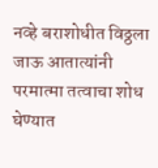नव्हे बराशोधीत विठ्ठला जाऊ आतात्यांनी परमात्मा तत्वाचा शोध घेण्यात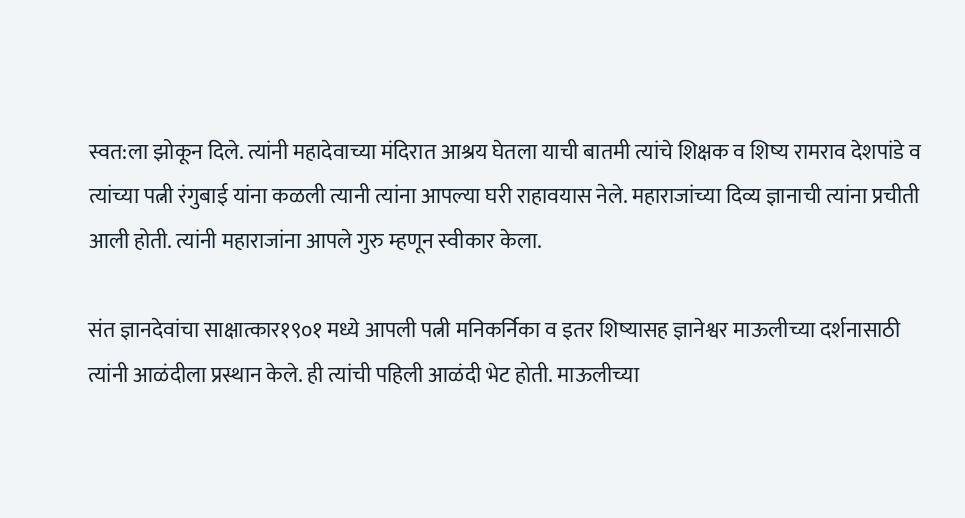स्वत:ला झोकून दिले. त्यांनी महादेवाच्या मंदिरात आश्रय घेतला याची बातमी त्यांचे शिक्षक व शिष्य रामराव देशपांडे व त्यांच्या पत्नी रंगुबाई यांना कळली त्यानी त्यांना आपल्या घरी राहावयास नेले. महाराजांच्या दिव्य ज्ञानाची त्यांना प्रचीती आली होती. त्यांनी महाराजांना आपले गुरु म्हणून स्वीकार केला.

संत ज्ञानदेवांचा साक्षात्कार१९०१ मध्ये आपली पत्नी मनिकर्निका व इतर शिष्यासह ज्ञानेश्वर माऊलीच्या दर्शनासाठी त्यांनी आळंदीला प्रस्थान केले. ही त्यांची पहिली आळंदी भेट होती. माऊलीच्या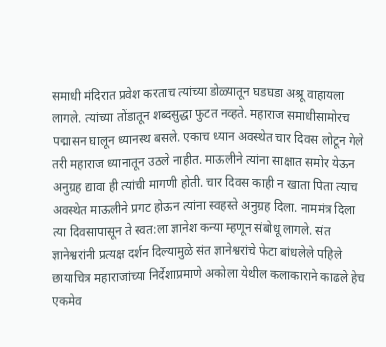समाधी मंदिरात प्रवेश करताच त्यांच्या डोळ्यातून घडघडा अश्रू वाहायला लागले. त्यांच्या तोंडातून शब्दसुद्धा फुटत नव्हते. महाराज समाधीसामोरच पद्मासन घालून ध्यानस्थ बसले. एकाच ध्यान अवस्थेत चार दिवस लोटून गेले तरी महाराज ध्यानातून उठले नाहीत. माऊलीने त्यांना साक्षात समोर येऊन अनुग्रह द्यावा ही त्यांची मागणी होती. चार दिवस काही न खाता पिता त्याच अवस्थेत माऊलीने प्रगट होऊन त्यांना स्वहस्ते अनुग्रह दिला. नाममंत्र दिला त्या दिवसापासून ते स्वत:ला ज्ञानेश कन्या म्हणून संबोधू लागले. संत ज्ञानेश्वरांनी प्रत्यक्ष दर्शन दिल्यामुळे संत ज्ञानेश्वरांचे फेटा बांधलेले पहिले छायाचित्र महाराजांच्या निर्देशाप्रमाणे अकोला येथील कलाकाराने काढले हेच एकमेव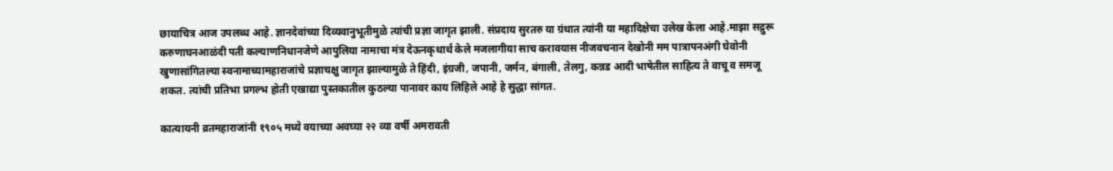छायाचित्र आज उपलब्ध आहे. ज्ञानदेवांच्या दिव्यवानुभूतीमुळे त्यांची प्रज्ञा जागृत झाली. संप्रदाय सुरतरु या ग्रंथात त्यांनी या महादिक्षेचा उलेख केला आहे.माझा सद्गुरू करुणाघनआळंदी पती कल्याणनिधानजेणे आपुलिया नामाचा मंत्र देऊनकृथार्थ केले मजलागीया साच करावयास नीजवचनान देखोनी मम पात्रापनअंगी घेवोनी खुणासांगितल्या स्वनामाच्यामहाराजांचे प्रज्ञाचक्षु जागृत झाल्यामुळे ते हिंदी, इंग्रजी, जपानी, जर्मन, बंगाली, तेलगु, कन्नड आदी भाषेतील साहित्य ते वाचू व समजू शकत. त्यांची प्रतिभा प्रगल्भ होती एखाद्या पुस्तकातील कुठल्या पानावर काय लिहिले आहे हे सुद्धा सांगत.

कात्यायनी व्रतमहाराजांनी १९०५ मध्ये वयाच्या अवघ्या २२ व्या वर्षी अमरावती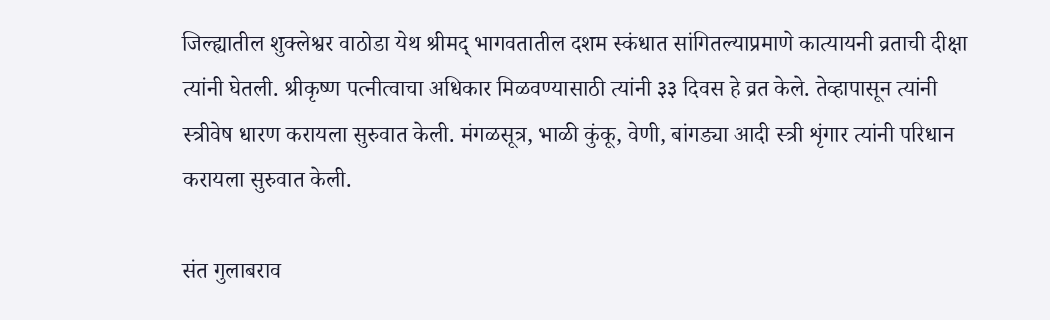जिल्ह्यातील शुक्लेश्वर वाठोडा येथ श्रीमद् भागवतातील दशम स्कंधात सांगितल्याप्रमाणे कात्यायनी व्रताची दीक्षा त्यांनी घेतली. श्रीकृष्ण पत्नीत्वाचा अधिकार मिळवण्यासाठी त्यांनी ३३ दिवस हे व्रत केले. तेव्हापासून त्यांनी स्त्रीवेष धारण करायला सुरुवात केली. मंगळसूत्र, भाळी कुंकू, वेणी, बांगड्या आदी स्त्री शृंगार त्यांनी परिधान करायला सुरुवात केली.

संत गुलाबराव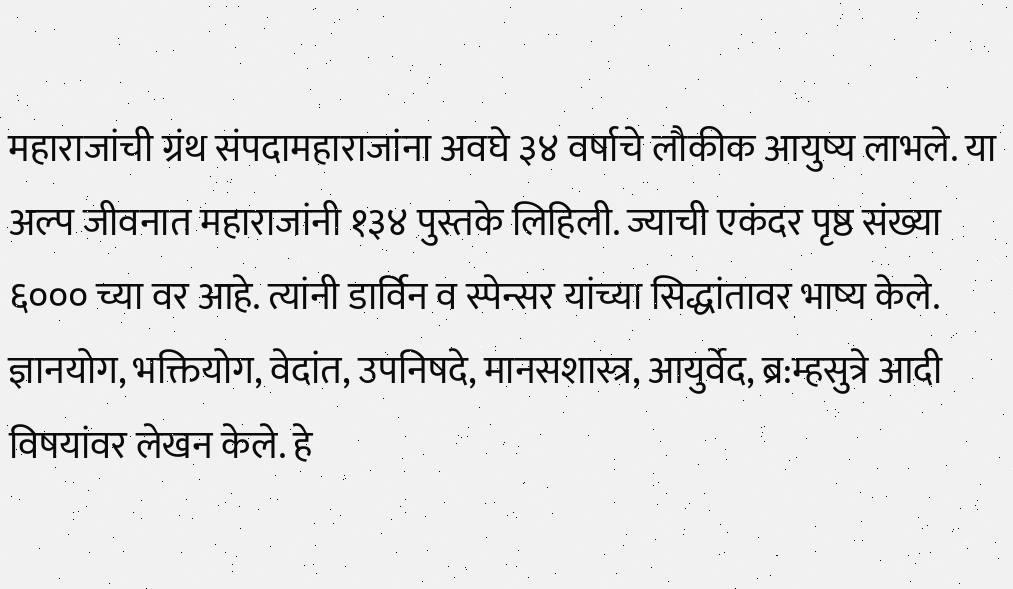महाराजांची ग्रंथ संपदामहाराजांना अवघे ३४ वर्षाचे लौकीक आयुष्य लाभले. या अल्प जीवनात महाराजांनी १३४ पुस्तके लिहिली. ज्याची एकंदर पृष्ठ संख्या ६००० च्या वर आहे. त्यांनी डार्विन व स्पेन्सर यांच्या सिद्धांतावर भाष्य केले. ज्ञानयोग, भक्तियोग, वेदांत, उपनिषदे, मानसशास्त्र, आयुर्वेद, ब्र:म्हसुत्रे आदी विषयांवर लेखन केले. हे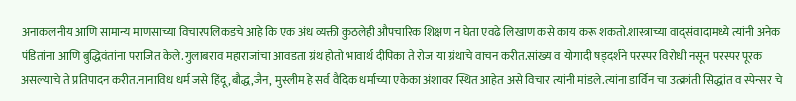अनाकलनीय आणि सामान्य माणसाच्या विचारपलिकडचे आहे कि एक अंध व्यक्ती कुठलेही औपचारिक शिक्षण न घेता एवढे लिखाण कसे काय करू शकतो.शास्त्राच्या वाद्संवादामध्ये त्यांनी अनेक पंडितांना आणि बुद्धिवंतांना पराजित केले.गुलाबराव महाराजांचा आवडता ग्रंथ होतो भावार्थ दीपिका ते रोज या ग्रंथाचे वाचन करीत.सांख्य व योगादी षड्दर्शने परस्पर विरोधी नसून परस्पर पूरक असल्याचे ते प्रतिपादन करीत.नानाविध धर्म जसे हिंदू ,बौद्ध,जैन, मुस्लीम हे सर्व वैदिक धर्माच्या एकेका अंशावर स्थित आहेत असे विचार त्यांनी मांडले.त्यांना डार्विन चा उत्क्रांती सिद्धांत व स्पेन्सर चे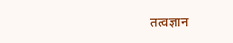तत्वज्ञान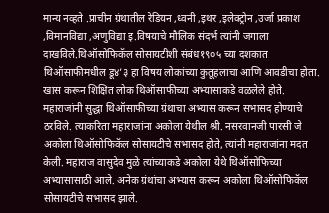मान्य नव्हते .प्राचीन ग्रंथातील रेडियन ,ध्वनी ,इथर ,इलेक्ट्रोन ,उर्जा प्रकाश ,विमानविद्या ,अणुविद्या इ.विषयाचे मौलिक संदर्भ त्यांनी जगाला दाखविले.थिऑसोफिकॅल सोसायटीशी संबंध१९०५ च्या दशकात थिऑसाफीमधील डू४’३ हा विषय लोकांच्या कुतूहलाचा आणि आवडीचा होता. खास करून शिक्षित लोक थिऑसाफीच्या अभ्यासाकडे वळलेले होते. महाराजांनी सुद्धा थिऑसाफीच्या ग्रंथाचा अभ्यास करून सभासद होण्याचे ठरविले. त्याकरिता महाराजांना अकोला येथील श्री. नसरवानजी पारसी जे अकोला थिऑसोफिकॅल सोसायटीचे सभासद होते, त्यांनी महाराजांना मदत केली. महाराज वासुदेव मुळे त्यांच्याकडे अकोला येथे थिऑसोफिच्या अभ्यासासाठी आले. अनेक ग्रंथांचा अभ्यास करून अकोला थिऑसोफिकॅल सोसायटीचे सभासद झाले.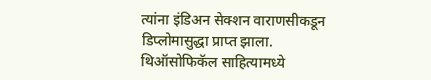त्यांना इंडिअन सेक्शन वाराणसीकडून डिप्लोमासुद्धा प्राप्त झाला. थिऑसोफिकॅल साहित्यामध्ये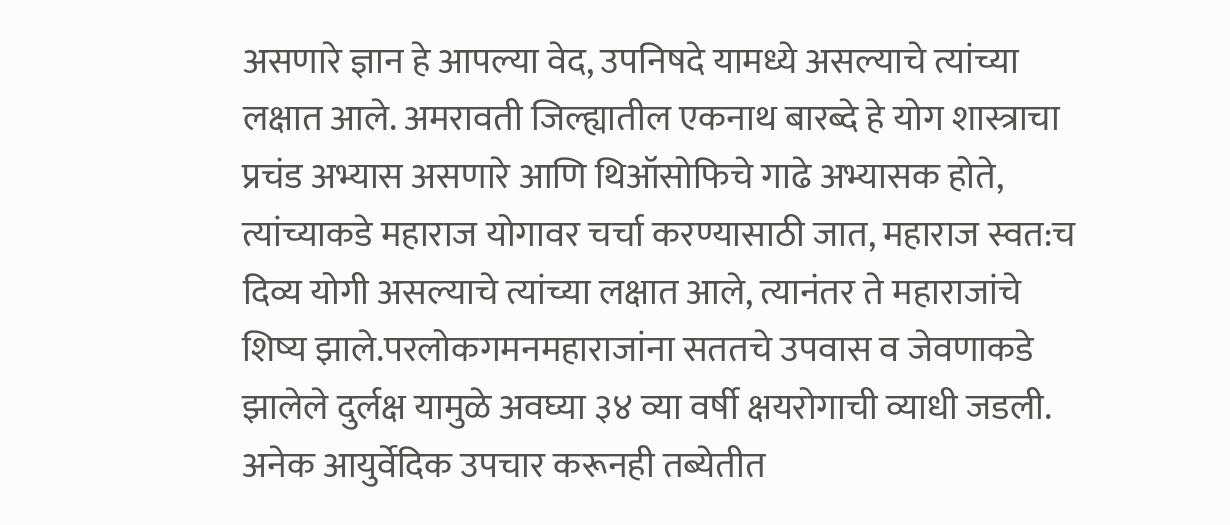असणारे ज्ञान हे आपल्या वेद, उपनिषदे यामध्ये असल्याचे त्यांच्या लक्षात आले. अमरावती जिल्ह्यातील एकनाथ बारब्दे हे योग शास्त्राचा प्रचंड अभ्यास असणारे आणि थिऑसोफिचे गाढे अभ्यासक होते, त्यांच्याकडे महाराज योगावर चर्चा करण्यासाठी जात, महाराज स्वत:च दिव्य योगी असल्याचे त्यांच्या लक्षात आले, त्यानंतर ते महाराजांचे शिष्य झाले.परलोकगमनमहाराजांना सततचे उपवास व जेवणाकडे झालेले दुर्लक्ष यामुळे अवघ्या ३४ व्या वर्षी क्षयरोगाची व्याधी जडली. अनेक आयुर्वेदिक उपचार करूनही तब्येतीत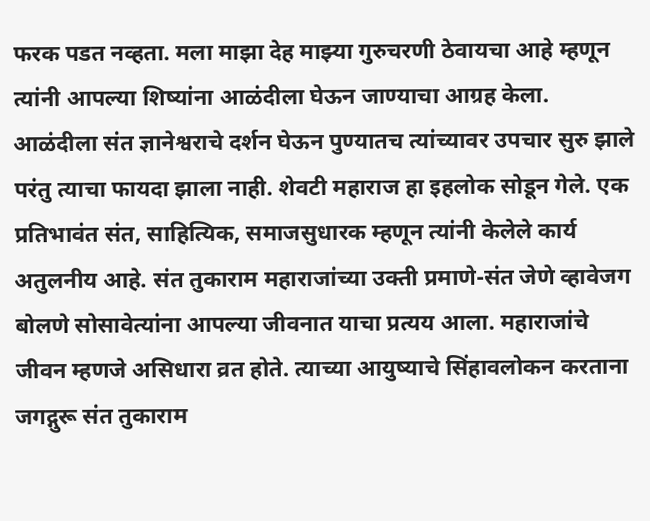फरक पडत नव्हता. मला माझा देह माझ्या गुरुचरणी ठेवायचा आहे म्हणून त्यांनी आपल्या शिष्यांना आळंदीला घेऊन जाण्याचा आग्रह केला. आळंदीला संत ज्ञानेश्वराचे दर्शन घेऊन पुण्यातच त्यांच्यावर उपचार सुरु झाले परंतु त्याचा फायदा झाला नाही. शेवटी महाराज हा इहलोक सोडून गेले. एक प्रतिभावंत संत, साहित्यिक, समाजसुधारक म्हणून त्यांनी केलेले कार्य अतुलनीय आहे. संत तुकाराम महाराजांच्या उक्ती प्रमाणे-संत जेणे व्हावेजग बोलणे सोसावेत्यांना आपल्या जीवनात याचा प्रत्यय आला. महाराजांचे जीवन म्हणजे असिधारा व्रत होते. त्याच्या आयुष्याचे सिंहावलोकन करताना जगद्गुरू संत तुकाराम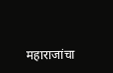महाराजांचा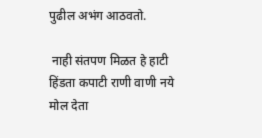पुढील अभंग आठवतो.

 नाही संतपण मिळत हे हाटी हिंडता कपाटी राणी वाणी नये मोल देता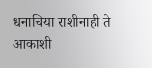धनाचिया राशीनाही ते आकाशी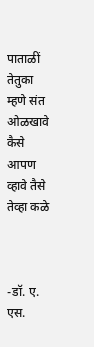पाताळीं तेतुका म्हणे संत ओळखावे कैसे आपण व्हावे तैसे तेव्हा कळे



-डॉ. ए. एस.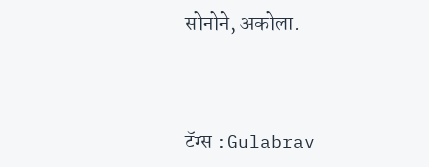सोनोने, अकोला.



टॅग्स :Gulabrav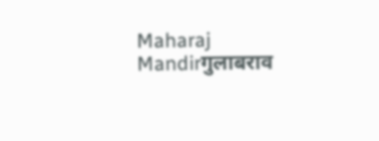Maharaj Mandirगुलाबराव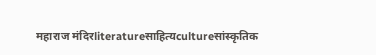महाराज मंदिरliteratureसाहित्यcultureसांस्कृतिक